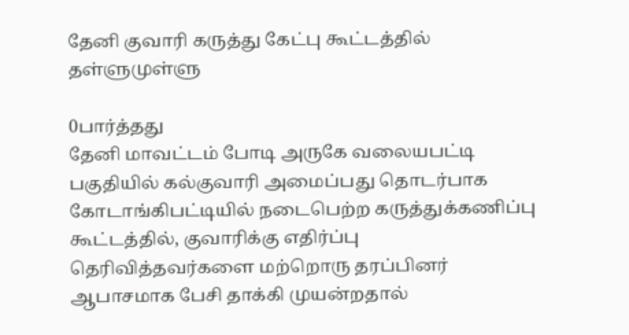தேனி குவாரி கருத்து கேட்பு கூட்டத்தில் தள்ளுமுள்ளு

0பார்த்தது
தேனி மாவட்டம் போடி அருகே வலையபட்டி பகுதியில் கல்குவாரி அமைப்பது தொடர்பாக கோடாங்கிபட்டியில் நடைபெற்ற கருத்துக்கணிப்பு கூட்டத்தில், குவாரிக்கு எதிர்ப்பு தெரிவித்தவர்களை மற்றொரு தரப்பினர் ஆபாசமாக பேசி தாக்கி முயன்றதால்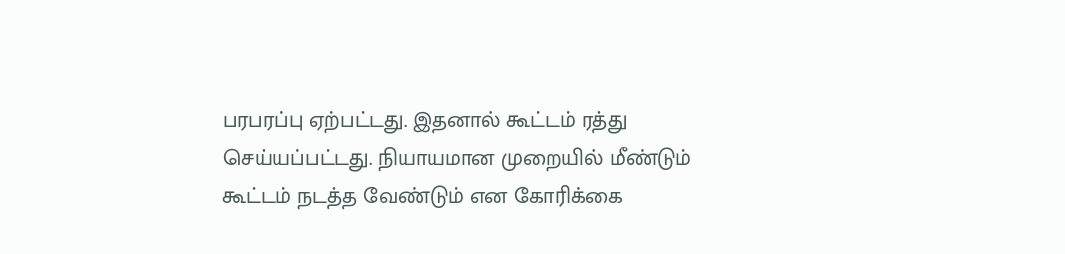பரபரப்பு ஏற்பட்டது. இதனால் கூட்டம் ரத்து செய்யப்பட்டது. நியாயமான முறையில் மீண்டும் கூட்டம் நடத்த வேண்டும் என கோரிக்கை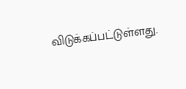விடுக்கப்பட்டுள்ளது.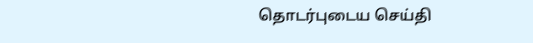தொடர்புடைய செய்தி